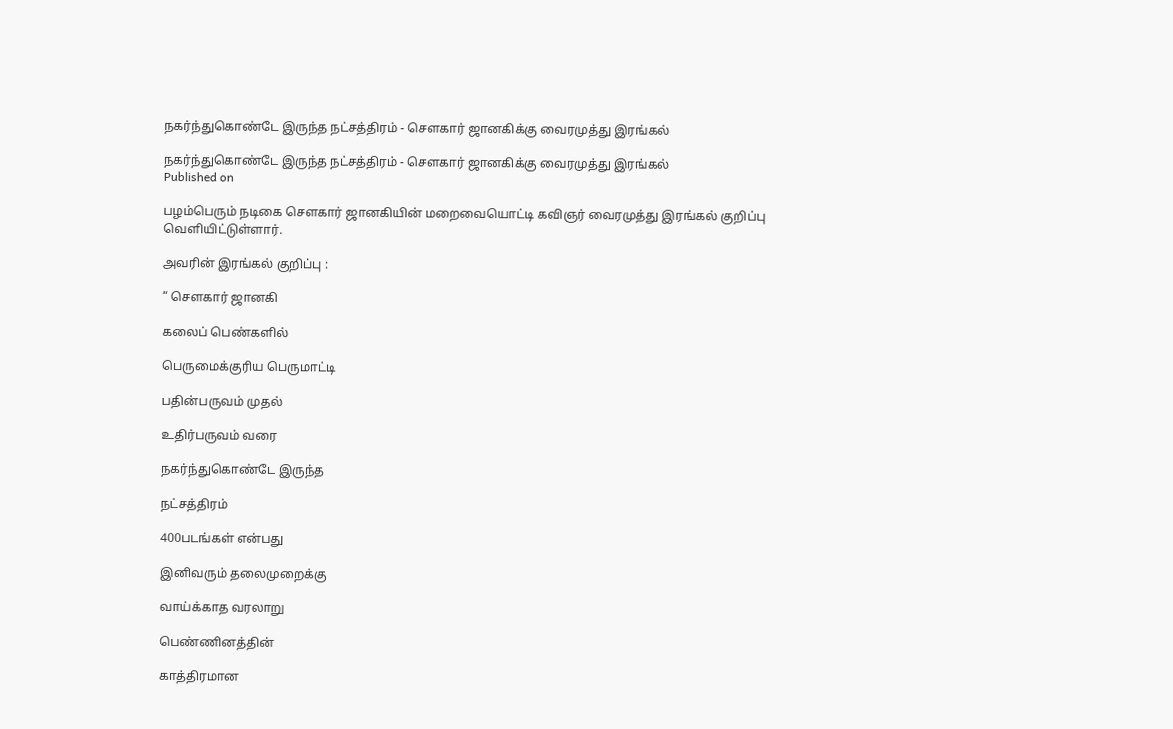நகர்ந்துகொண்டே இருந்த நட்சத்திரம் - சௌகார் ஜானகிக்கு வைரமுத்து இரங்கல்

நகர்ந்துகொண்டே இருந்த நட்சத்திரம் - சௌகார் ஜானகிக்கு வைரமுத்து இரங்கல்
Published on

பழம்பெரும் நடிகை சௌகார் ஜானகியின் மறைவையொட்டி கவிஞர் வைரமுத்து இரங்கல் குறிப்பு வெளியிட்டுள்ளார்.

அவரின் இரங்கல் குறிப்பு :

“ செளகார் ஜானகி

கலைப் பெண்களில்

பெருமைக்குரிய பெருமாட்டி

பதின்பருவம் முதல்

உதிர்பருவம் வரை

நகர்ந்துகொண்டே இருந்த

நட்சத்திரம்

400படங்கள் என்பது

இனிவரும் தலைமுறைக்கு

வாய்க்காத வரலாறு

பெண்ணினத்தின்

காத்திரமான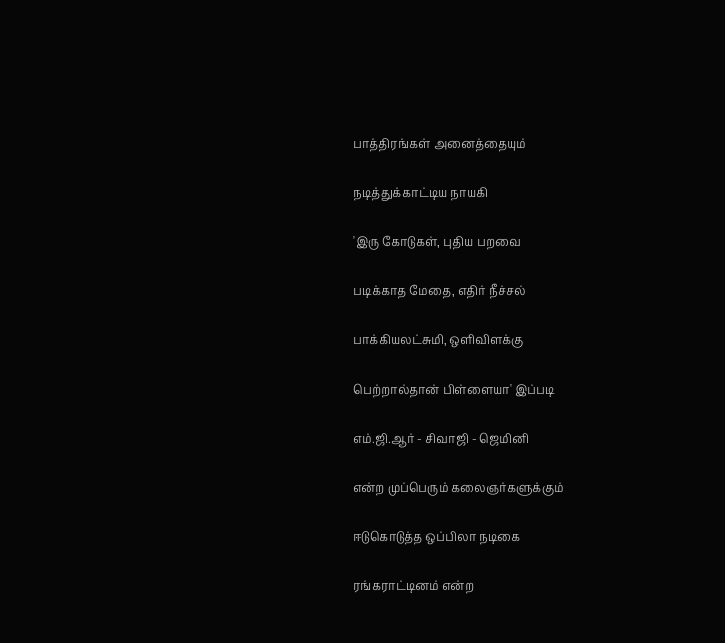பாத்திரங்கள் அனைத்தையும்

நடித்துக்காட்டிய நாயகி

'இரு கோடுகள், புதிய பறவை

படிக்காத மேதை, எதிர் நீச்சல்

பாக்கியலட்சுமி, ஒளிவிளக்கு

பெற்றால்தான் பிள்ளையா' இப்படி

எம்.ஜி.ஆர் - சிவாஜி - ஜெமினி

என்ற முப்பெரும் கலைஞர்களுக்கும்

ஈடுகொடுத்த ஒப்பிலா நடிகை

ரங்கராட்டினம் என்ற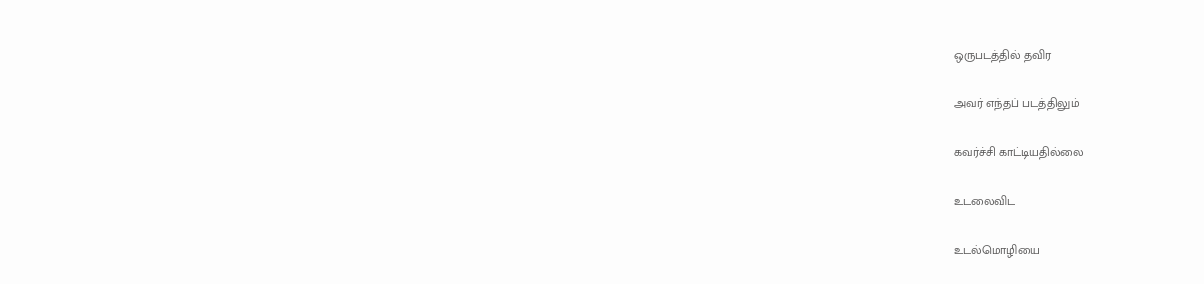ஒருபடத்தில் தவிர

அவர் எந்தப் படத்திலும்

கவர்ச்சி காட்டியதில்லை

உடலைவிட

உடல்மொழியை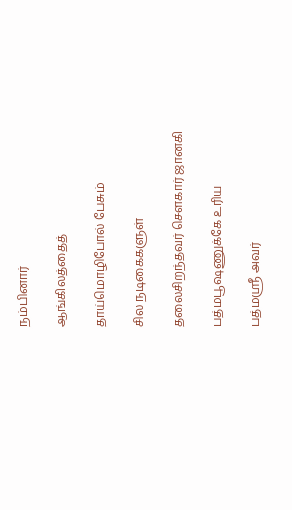நம்பினார்

ஆங்கிலத்தைத்

தாய்மொழிபோல் பேசும்

சில நடிகைகளுள்

தலைசிறந்தவர் செளகார் ஜானகி

பத்மபூஷணுக்கே உரிய

பத்மஸ்ரீ அவர்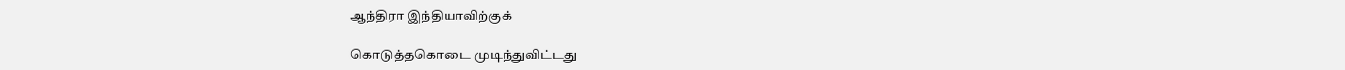ஆந்திரா இந்தியாவிற்குக்

கொடுத்தகொடை முடிந்துவிட்டது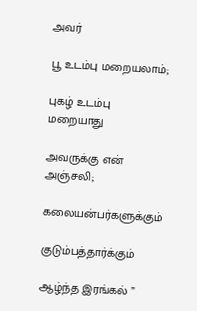அவர்

பூ உடம்பு மறையலாம்;

புகழ் உடம்பு மறையாது

அவருக்கு என் அஞ்சலி;

கலையன்பர்களுக்கும்

குடும்பத்தார்க்கும்

ஆழ்ந்த இரங்கல் ”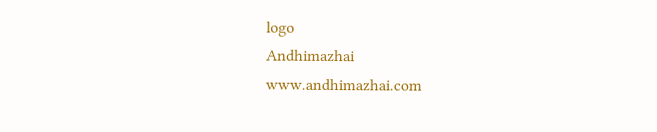logo
Andhimazhai
www.andhimazhai.com